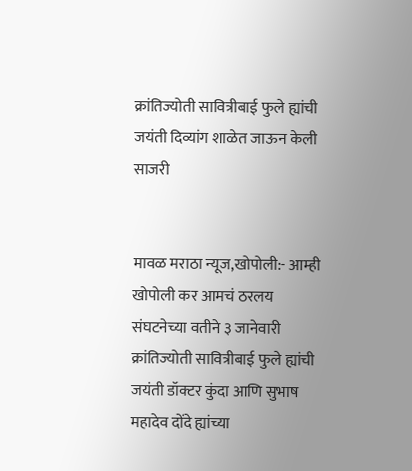क्रांतिज्योती सावित्रीबाई फुले ह्यांची जयंती दिव्यांग शाळेत जाऊन केली साजरी


मावळ मराठा न्यूज,खोपोली:- आम्ही खोपोली कर आमचं ठरलय संघटनेच्या वतीने ३ जानेवारी क्रांतिज्योती सावित्रीबाई फुले ह्यांची जयंती डॉक्टर कुंदा आणि सुभाष महादेव दोंदे ह्यांच्या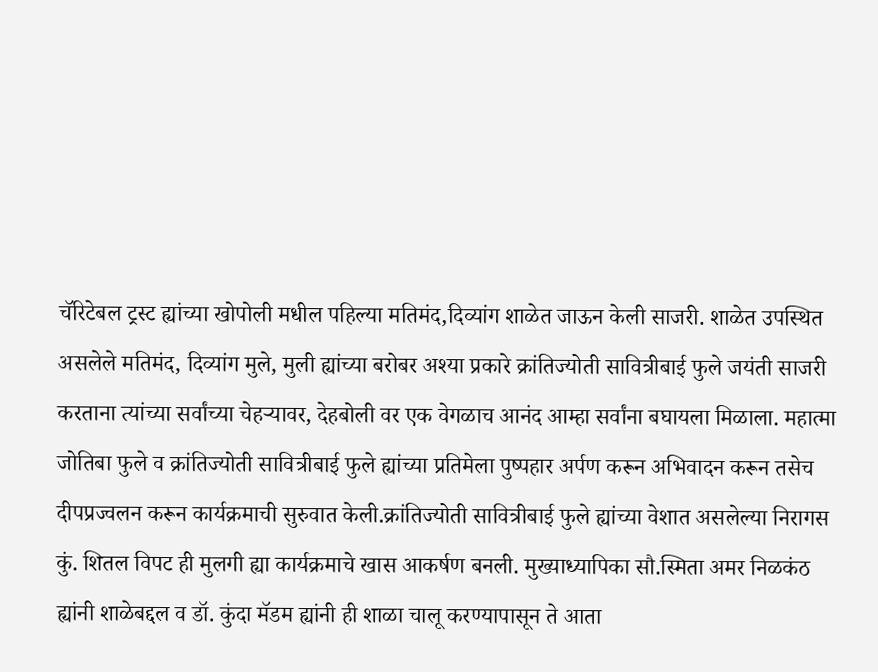चॅरिटेबल ट्रस्ट ह्यांच्या खोपोली मधील पहिल्या मतिमंद,दिव्यांग शाळेत जाऊन केली साजरी. शाळेत उपस्थित असलेले मतिमंद, दिव्यांग मुले, मुली ह्यांच्या बरोबर अश्या प्रकारे क्रांतिज्योती सावित्रीबाई फुले जयंती साजरी करताना त्यांच्या सर्वांच्या चेहऱ्यावर, देहबोली वर एक वेगळाच आनंद आम्हा सर्वांना बघायला मिळाला. महात्मा जोतिबा फुले व क्रांतिज्योती सावित्रीबाई फुले ह्यांच्या प्रतिमेला पुष्पहार अर्पण करून अभिवादन करून तसेच दीपप्रज्वलन करून कार्यक्रमाची सुरुवात केली.क्रांतिज्योती सावित्रीबाई फुले ह्यांच्या वेशात असलेल्या निरागस कुं. शितल विपट ही मुलगी ह्या कार्यक्रमाचे खास आकर्षण बनली. मुख्याध्यापिका सौ.स्मिता अमर निळकंठ ह्यांनी शाळेबद्दल व डॉ. कुंदा मॅडम ह्यांनी ही शाळा चालू करण्यापासून ते आता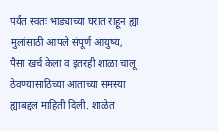पर्यंत स्वतः भाड्याच्या घरात राहून ह्या मुलांसाठी आपले संपूर्ण आयुष्य, पैसा खर्च केला व इतरही शाळा चालू ठेवण्यासाठिच्या आताच्या समस्या ह्याबद्दल माहिती दिली. शाळेत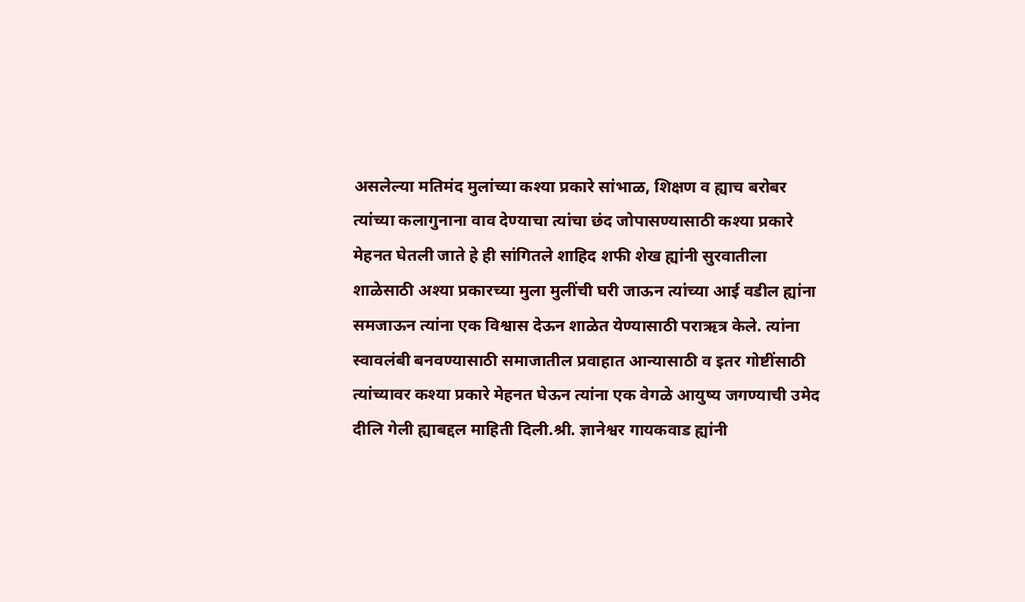असलेल्या मतिमंद मुलांच्या कश्या प्रकारे सांभाळ, शिक्षण व ह्याच बरोबर त्यांच्या कलागुनाना वाव देण्याचा त्यांचा छंद जोपासण्यासाठी कश्या प्रकारे मेहनत घेतली जाते हे ही सांगितले शाहिद शफी शेख ह्यांनी सुरवातीला शाळेसाठी अश्या प्रकारच्या मुला मुलींची घरी जाऊन त्यांच्या आई वडील ह्यांना समजाऊन त्यांना एक विश्वास देऊन शाळेत येण्यासाठी पराऋत्र केले. त्यांना स्वावलंबी बनवण्यासाठी समाजातील प्रवाहात आन्यासाठी व इतर गोष्टींसाठी त्यांच्यावर कश्या प्रकारे मेहनत घेऊन त्यांना एक वेगळे आयुष्य जगण्याची उमेद दीलि गेली ह्याबद्दल माहिती दिली.श्री. ज्ञानेश्वर गायकवाड ह्यांनी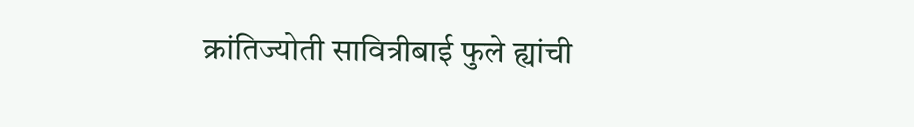क्रांतिज्योती सावित्रीबाई फुले ह्यांची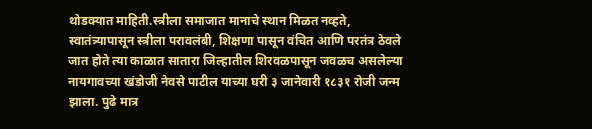थोडक्यात माहिती.स्त्रीला समाजात मानाचे स्थान मिळत नव्हते, स्वातंत्र्यापासून स्त्रीला परावलंबी, शिक्षणा पासून वंचित आणि परतंत्र ठेवले जात होते त्या काळात सातारा जिल्हातील शिरवळपासून जवळच असलेल्या नायगावच्या खंडोजी नेवसे पाटील याच्या घरी ३ जानेवारी १८३१ रोजी जन्म झाला. पुढे मात्र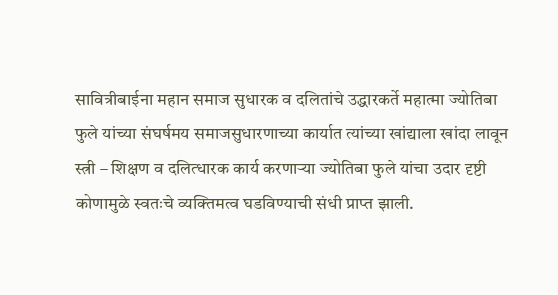सावित्रीबाईना महान समाज सुधारक व दलितांचे उद्धारकर्ते महात्मा ज्योतिबा फुले यांच्या संघर्षमय समाजसुधारणाच्या कार्यात त्यांच्या खांद्याला खांदा लावून स्त्री – शिक्षण व दलित्धारक कार्य करणाऱ्या ज्योतिबा फुले यांचा उदार दृष्टी कोणामुळे स्वतःचे व्यक्तिमत्व घडविण्याची संधी प्राप्त झाली.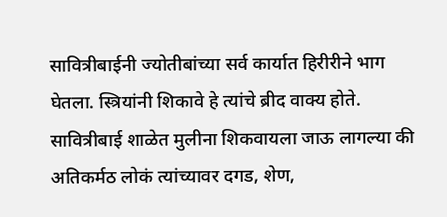सावित्रीबाईनी ज्योतीबांच्या सर्व कार्यात हिरीरीने भाग घेतला. स्त्रियांनी शिकावे हे त्यांचे ब्रीद वाक्य होते. सावित्रीबाई शाळेत मुलीना शिकवायला जाऊ लागल्या की अतिकर्मठ लोकं त्यांच्यावर दगड, शेण,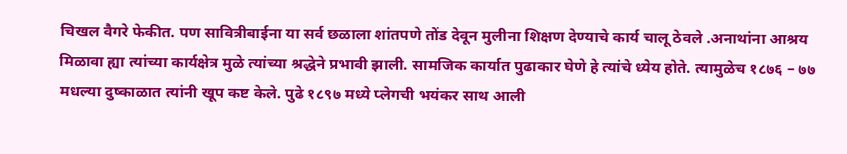चिखल वैगरे फेकीत. पण सावित्रीबाईना या सर्व छळाला शांतपणे तोंड देवून मुलीना शिक्षण देण्याचे कार्य चालू ठेवले .अनाथांना आश्रय मिळावा ह्या त्यांच्या कार्यक्षेत्र मुळे त्यांच्या श्रद्धेने प्रभावी झाली. सामजिक कार्यात पुढाकार घेणे हे त्यांचे ध्येय होते. त्यामुळेच १८७६ – ७७ मधल्या दुष्काळात त्यांनी खूप कष्ट केले. पुढे १८९७ मध्ये प्लेगची भयंकर साथ आली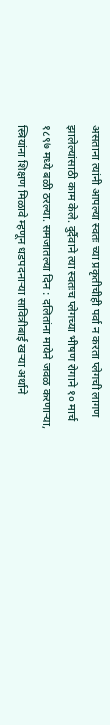असताना त्यांनी आपल्या स्वतः च्या प्रकृतीचीही पर्वा न करता प्लेगची लागण झालेल्यांसाठी काम केले. दुर्दैवाने त्या स्वतःच प्लेगच्या भीषण रोगाने १० मार्च १८९७ मध्ये बळी ठरल्या. समजातल्या दिन : दलितांना मायेने जवळ करणाऱ्या, स्त्रियांना शिक्षण मिळावे म्हणून धडपदनाऱ्या सावित्रीबाई खऱ्या अर्थाने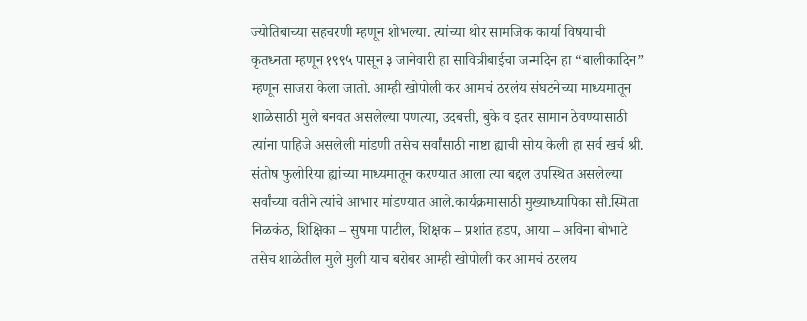ज्योतिबाच्या सहचरणी म्हणून शोभल्या. त्यांच्या थोर सामजिक कार्या विषयाची कृतध्नता म्हणून १९९५ पासून ३ जानेवारी हा सावित्रीबाईचा जन्मदिन हा “बालीकादिन” म्हणून साजरा केला जातो. आम्ही खोपोली कर आमचं ठरलंय संघटनेच्या माध्यमातून शाळेसाठी मुले बनवत असलेल्या पणत्या, उदबत्ती, बुके व इतर सामान ठेवण्यासाठी त्यांना पाहिजे असलेली मांडणी तसेच सर्वांसाठी नाष्टा ह्याची सोय केली हा सर्व खर्च श्री. संतोष फुलोरिया ह्यांच्या माध्यमातून करण्यात आला त्या बद्दल उपस्थित असलेल्या सर्वांच्या वतीने त्यांचे आभार मांडण्यात आले.कार्यक्रमासाठी मुख्याध्यापिका सौ.स्मिता निळकंठ, शिक्षिका – सुषमा पाटील, शिक्षक – प्रशांत हडप, आया – अविना बोभाटे तसेच शाळेतील मुले मुली याच बरोबर आम्ही खोपोली कर आमचं ठरलय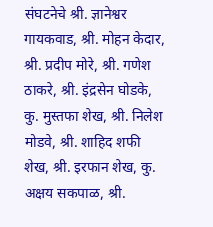संघटनेचे श्री. ज्ञानेश्वर गायकवाड, श्री. मोहन केदार, श्री. प्रदीप मोरे, श्री. गणेश ठाकरे, श्री. इंद्रसेन घोडके, कु. मुस्तफा शेख, श्री. निलेश मोडवे, श्री. शाहिद शफी शेख, श्री. इरफान शेख, कु. अक्षय सकपाळ, श्री.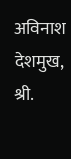अविनाश देशमुख, श्री.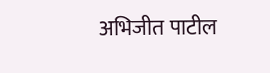अभिजीत पाटील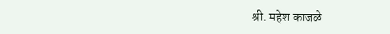श्री. महेश काजळे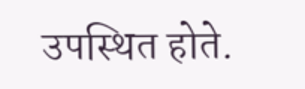उपस्थित होते.